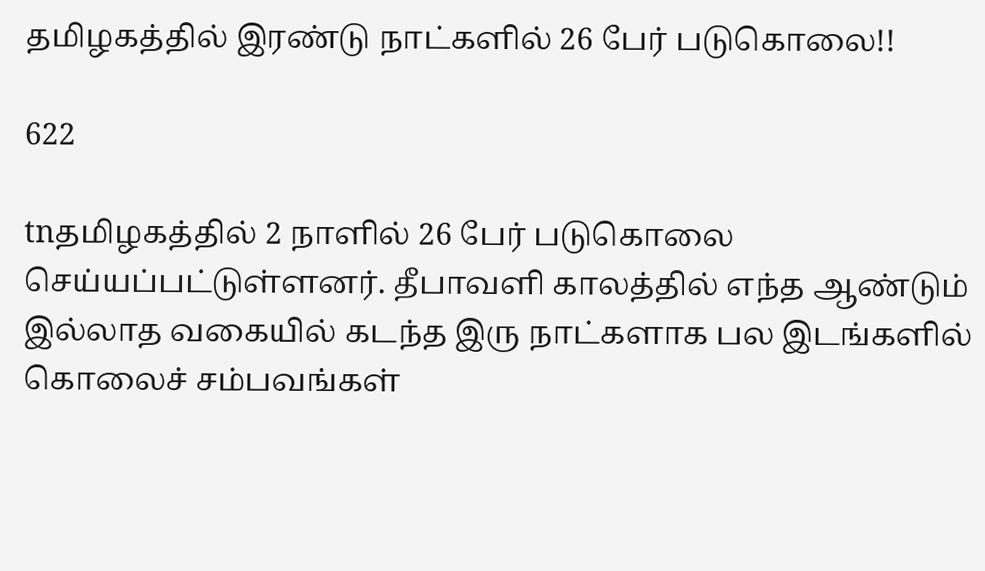தமிழகத்தில் இரண்டு நாட்களில் 26 பேர் படுகொலை!!

622

tnதமிழகத்தில் 2 நாளில் 26 பேர் படுகொலை செய்யப்பட்டுள்ளனர். தீபாவளி காலத்தில் எந்த ஆண்டும் இல்லாத வகையில் கடந்த இரு நாட்களாக பல இடங்களில் கொலைச் சம்பவங்கள்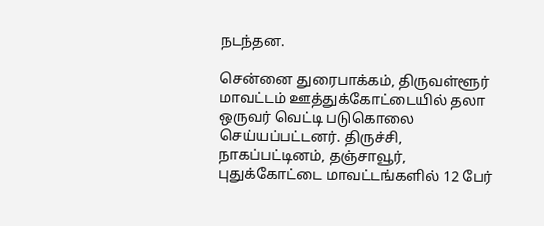நடந்தன.

சென்னை துரைபாக்கம், திருவள்ளூர் மாவட்டம் ஊத்துக்கோட்டையில் தலா ஒருவர் வெட்டி படுகொலை செய்யப்பட்டனர். திருச்சி, நாகப்பட்டினம், தஞ்சாவூர், புதுக்கோட்டை மாவட்டங்களில் 12 பேர்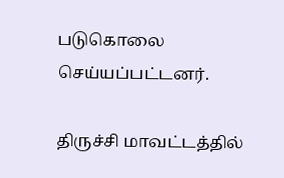படுகொலை செய்யப்பட்டனர்.

திருச்சி மாவட்டத்தில்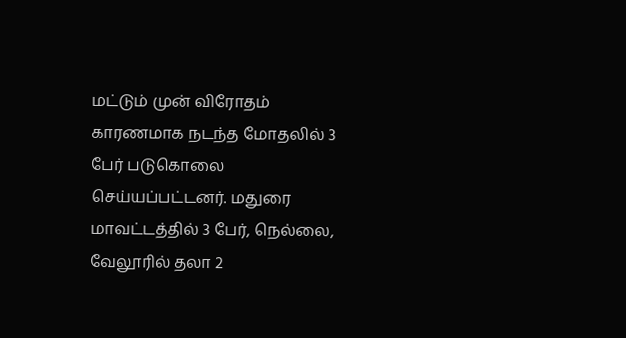மட்டும் முன் விரோதம் காரணமாக நடந்த மோதலில் 3 பேர் படுகொலை செய்யப்பட்டனர். மதுரை மாவட்டத்தில் 3 பேர், நெல்லை, வேலூரில் தலா 2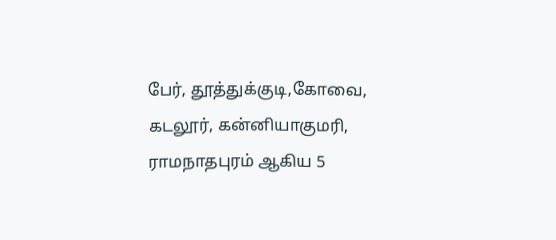பேர், தூத்துக்குடி,கோவை, கடலூர், கன்னியாகுமரி, ராமநாதபுரம் ஆகிய 5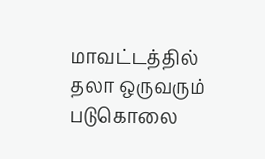மாவட்டத்தில் தலா ஒருவரும் படுகொலை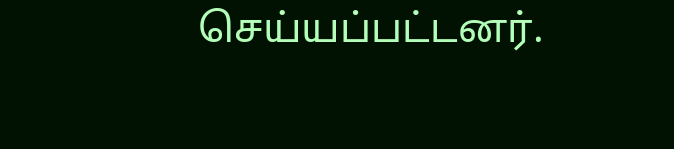செய்யப்பட்டனர்.